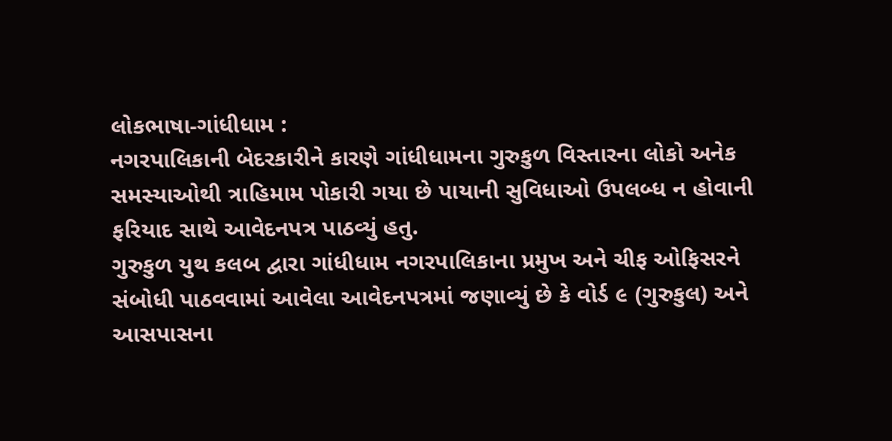લોકભાષા-ગાંધીધામ :
નગરપાલિકાની બેદરકારીને કારણે ગાંધીધામના ગુરુકુળ વિસ્તારના લોકો અનેક સમસ્યાઓથી ત્રાહિમામ પોકારી ગયા છે પાયાની સુવિધાઓ ઉપલબ્ધ ન હોવાની ફરિયાદ સાથે આવેદનપત્ર પાઠવ્યું હતુ.
ગુરુકુળ યુથ કલબ દ્વારા ગાંધીધામ નગરપાલિકાના પ્રમુખ અને ચીફ ઓફિસરને સંબોધી પાઠવવામાં આવેલા આવેદનપત્રમાં જણાવ્યું છે કે વોર્ડ ૯ (ગુરુકુલ) અને આસપાસના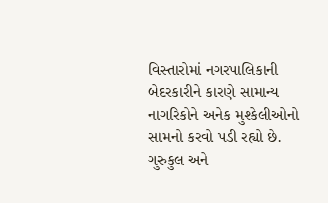વિસ્તારોમાં નગરપાલિકાની બેદરકારીને કારણે સામાન્ય નાગરિકોને અનેક મુશ્કેલીઓનો સામનો કરવો પડી રહ્યો છે. ગુરુકુલ અને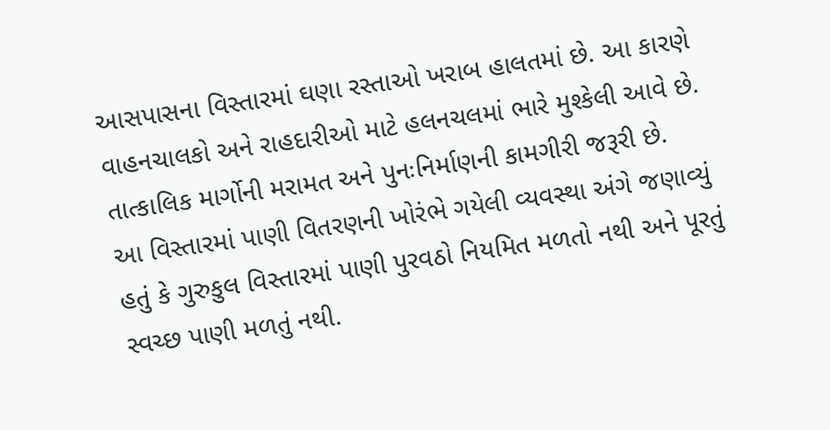આસપાસના વિસ્તારમાં ઘણા રસ્તાઓ ખરાબ હાલતમાં છે. આ કારણે વાહનચાલકો અને રાહદારીઓ માટે હલનચલમાં ભારે મુશ્કેલી આવે છે. તાત્કાલિક માર્ગોની મરામત અને પુનઃનિર્માણની કામગીરી જરૂરી છે.
આ વિસ્તારમાં પાણી વિતરણની ખોરંભે ગયેલી વ્યવસ્થા અંગે જણાવ્યું હતું કે ગુરુકુલ વિસ્તારમાં પાણી પુરવઠો નિયમિત મળતો નથી અને પૂરતું સ્વચ્છ પાણી મળતું નથી.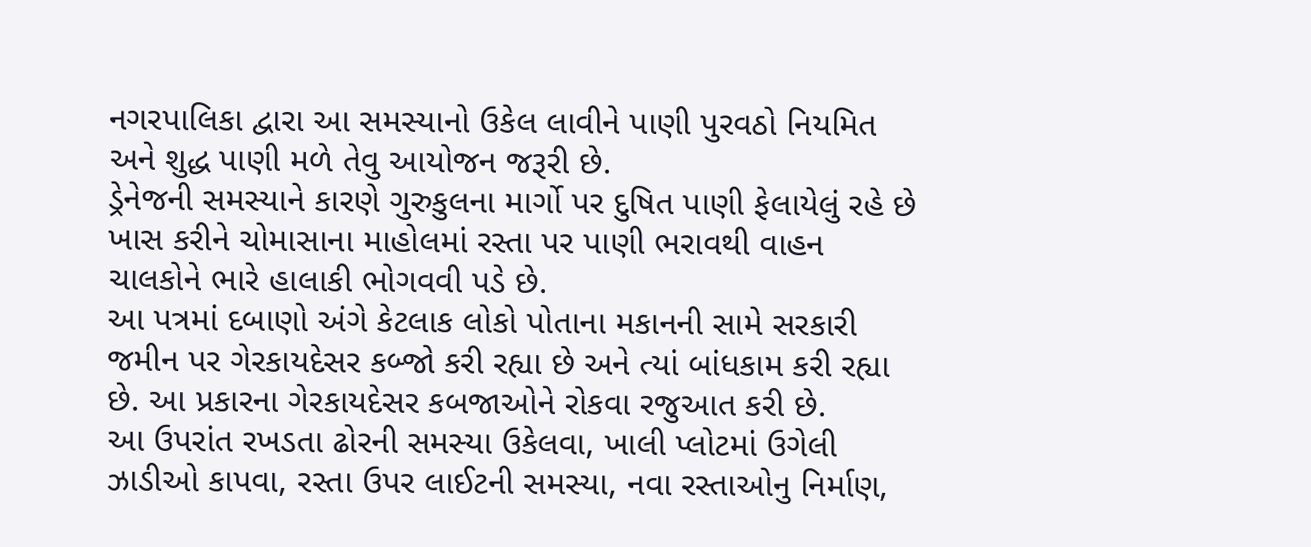નગરપાલિકા દ્વારા આ સમસ્યાનો ઉકેલ લાવીને પાણી પુરવઠો નિયમિત અને શુદ્ધ પાણી મળે તેવુ આયોજન જરૂરી છે.
ડ્રેનેજની સમસ્યાને કારણે ગુરુકુલના માર્ગો પર દુષિત પાણી ફેલાયેલું રહે છે ખાસ કરીને ચોમાસાના માહોલમાં રસ્તા પર પાણી ભરાવથી વાહન ચાલકોને ભારે હાલાકી ભોગવવી પડે છે.
આ પત્રમાં દબાણો અંગે કેટલાક લોકો પોતાના મકાનની સામે સરકારી જમીન પર ગેરકાયદેસર કબ્જો કરી રહ્યા છે અને ત્યાં બાંધકામ કરી રહ્યા છે. આ પ્રકારના ગેરકાયદેસર કબજાઓને રોકવા રજુઆત કરી છે.
આ ઉપરાંત રખડતા ઢોરની સમસ્યા ઉકેલવા, ખાલી પ્લોટમાં ઉગેલી ઝાડીઓ કાપવા, રસ્તા ઉપર લાઈટની સમસ્યા, નવા રસ્તાઓનુ નિર્માણ,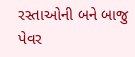રસ્તાઓની બને બાજુ પેવર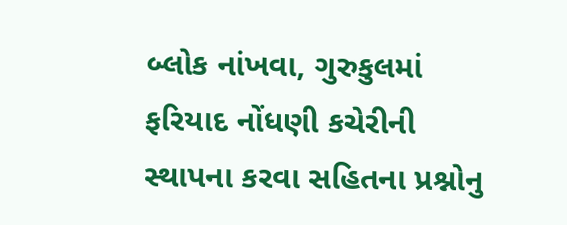બ્લોક નાંખવા, ગુરુકુલમાં ફરિયાદ નોંધણી કચેરીની સ્થાપના કરવા સહિતના પ્રશ્નોનુ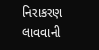નિરાકરણ લાવવાની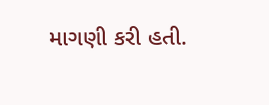માગણી કરી હતી.